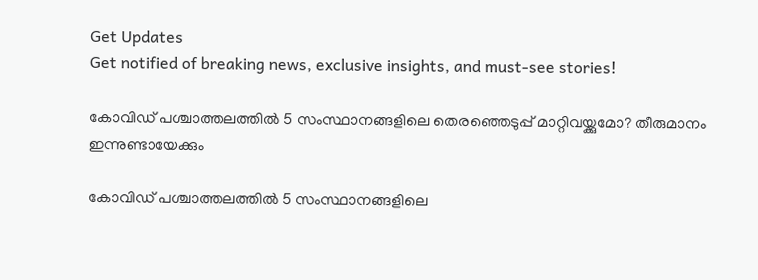Get Updates
Get notified of breaking news, exclusive insights, and must-see stories!

കോവിഡ് പശ്ചാത്തലത്തിൽ 5 സംസ്ഥാനങ്ങളിലെ തെരഞ്ഞെടുപ്പ് മാറ്റിവയ്ക്കുമോ? തീരുമാനം ഇന്നുണ്ടായേക്കും

കോവിഡ് പശ്ചാത്തലത്തിൽ 5 സംസ്ഥാനങ്ങളിലെ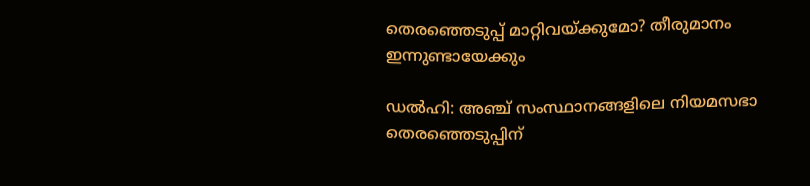തെരഞ്ഞെടുപ്പ് മാറ്റിവയ്ക്കുമോ? തീരുമാനം ഇന്നുണ്ടായേക്കും

ഡൽഹി: അഞ്ച് സംസ്ഥാനങ്ങളിലെ നിയമസഭാ തെരഞ്ഞെടുപ്പിന്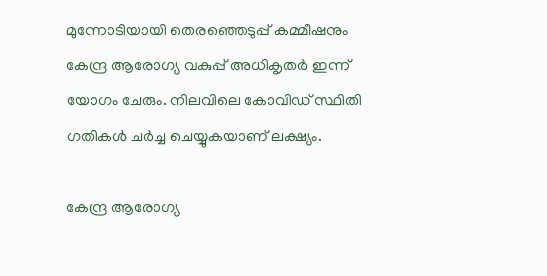മുന്നോടിയായി തെരഞ്ഞെടുപ്പ് കമ്മീഷനും കേന്ദ്ര ആരോഗ്യ വകുപ്പ് അധികൃതർ ഇന്ന് യോഗം ചേരും. നിലവിലെ കോവിഡ് സ്ഥിതി ഗതികൾ ചർച്ച ചെയ്യുകയാണ് ലക്ഷ്യം.

കേന്ദ്ര ആരോഗ്യ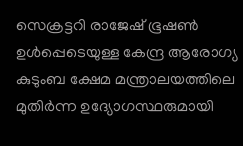സെക്രട്ടറി രാജേഷ് ഭൂഷൺ ഉൾപ്പെടെയുള്ള കേന്ദ്ര ആരോഗ്യ കുടുംബ ക്ഷേമ മന്ത്രാലയത്തിലെ മുതിർന്ന ഉദ്യോഗസ്ഥരുമായി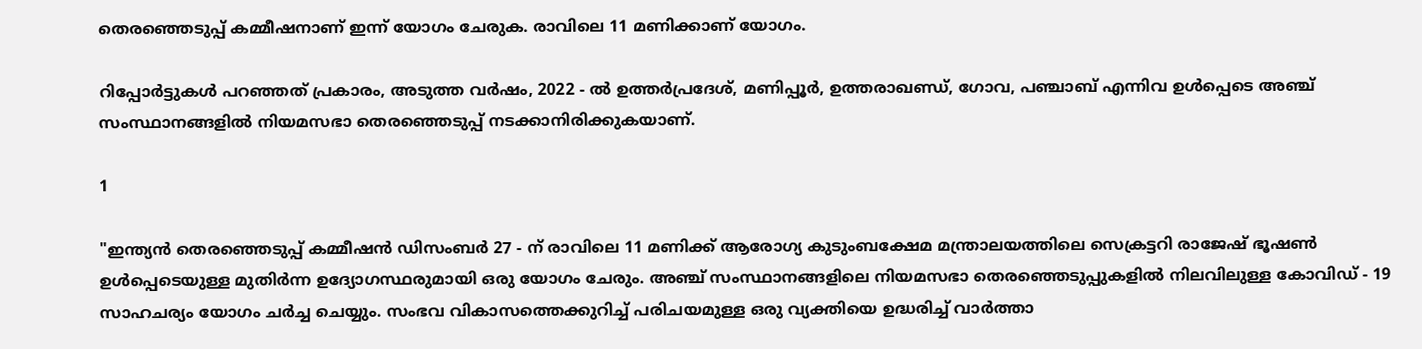തെരഞ്ഞെടുപ്പ് കമ്മീഷനാണ് ഇന്ന് യോഗം ചേരുക. രാവിലെ 11 മണിക്കാണ് യോഗം.

റിപ്പോർട്ടുകൾ പറഞ്ഞത് പ്രകാരം, അടുത്ത വർഷം, 2022 - ൽ ഉത്തർപ്രദേശ്, മണിപ്പൂർ, ഉത്തരാഖണ്ഡ്, ഗോവ, പഞ്ചാബ് എന്നിവ ഉൾപ്പെടെ അഞ്ച് സംസ്ഥാനങ്ങളിൽ നിയമസഭാ തെരഞ്ഞെടുപ്പ് നടക്കാനിരിക്കുകയാണ്.

1

"ഇന്ത്യൻ തെരഞ്ഞെടുപ്പ് കമ്മീഷൻ ഡിസംബർ 27 - ന് രാവിലെ 11 മണിക്ക് ആരോഗ്യ കുടുംബക്ഷേമ മന്ത്രാലയത്തിലെ സെക്രട്ടറി രാജേഷ് ഭൂഷൺ ഉൾപ്പെടെയുള്ള മുതിർന്ന ഉദ്യോഗസ്ഥരുമായി ഒരു യോഗം ചേരും. അഞ്ച് സംസ്ഥാനങ്ങളിലെ നിയമസഭാ തെരഞ്ഞെടുപ്പുകളിൽ നിലവിലുള്ള കോവിഡ് - 19 സാഹചര്യം യോഗം ചർച്ച ചെയ്യും. സംഭവ വികാസത്തെക്കുറിച്ച് പരിചയമുള്ള ഒരു വ്യക്തിയെ ഉദ്ധരിച്ച് വാർത്താ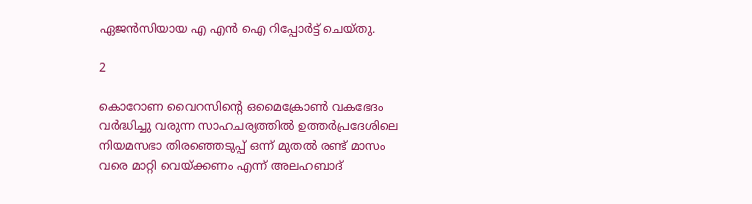ഏജൻസിയായ എ എൻ ഐ റിപ്പോർട്ട് ചെയ്തു.

2

കൊറോണ വൈറസിന്റെ ഒമൈക്രോൺ വകഭേദം വർദ്ധിച്ചു വരുന്ന സാഹചര്യത്തിൽ ഉത്തർപ്രദേശിലെ നിയമസഭാ തിരഞ്ഞെടുപ്പ് ഒന്ന് മുതൽ രണ്ട് മാസം വരെ മാറ്റി വെയ്ക്കണം എന്ന് അലഹബാദ്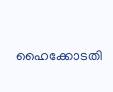ഹൈക്കോടതി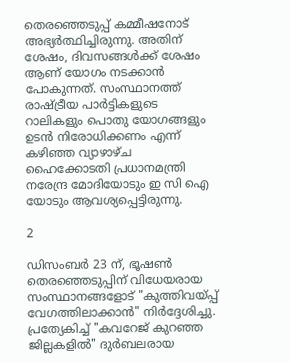തെരഞ്ഞെടുപ്പ് കമ്മീഷനോട് അഭ്യർത്ഥിച്ചിരുന്നു. അതിന് ശേഷം, ദിവസങ്ങൾക്ക് ശേഷം ആണ് യോഗം നടക്കാൻ പോകുന്നത്. സംസ്ഥാനത്ത് രാഷ്ട്രീയ പാർട്ടികളുടെ റാലികളും പൊതു യോഗങ്ങളും ഉടൻ നിരോധിക്കണം എന്ന് കഴിഞ്ഞ വ്യാഴാഴ്ച ഹൈക്കോടതി പ്രധാനമന്ത്രി നരേന്ദ്ര മോദിയോടും ഇ സി ഐ യോടും ആവശ്യപ്പെട്ടിരുന്നു.

2

ഡിസംബർ 23 ന്, ഭൂഷൺ തെരഞ്ഞെടുപ്പിന് വിധേയരായ സംസ്ഥാനങ്ങളോട് "കുത്തിവയ്പ്പ് വേഗത്തിലാക്കാൻ" നിർദ്ദേശിച്ചു. പ്രത്യേകിച്ച് "കവറേജ് കുറഞ്ഞ ജില്ലകളിൽ" ദുർബലരായ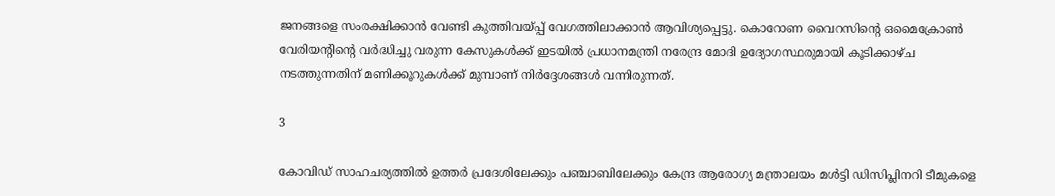ജനങ്ങളെ സംരക്ഷിക്കാൻ വേണ്ടി കുത്തിവയ്പ്പ് വേഗത്തിലാക്കാൻ ആവിശ്യപ്പെട്ടു. കൊറോണ വൈറസിന്റെ ഒമൈക്രോൺ വേരിയന്റിന്റെ വർദ്ധിച്ചു വരുന്ന കേസുകൾക്ക് ഇടയിൽ പ്രധാനമന്ത്രി നരേന്ദ്ര മോദി ഉദ്യോഗസ്ഥരുമായി കൂടിക്കാഴ്ച നടത്തുന്നതിന് മണിക്കൂറുകൾക്ക് മുമ്പാണ് നിർദ്ദേശങ്ങൾ വന്നിരുന്നത്.

3

കോവിഡ് സാഹചര്യത്തിൽ ഉത്തർ പ്രദേശിലേക്കും പഞ്ചാബിലേക്കും കേന്ദ്ര ആരോഗ്യ മന്ത്രാലയം മൾട്ടി ഡിസിപ്ലിനറി ടീമുകളെ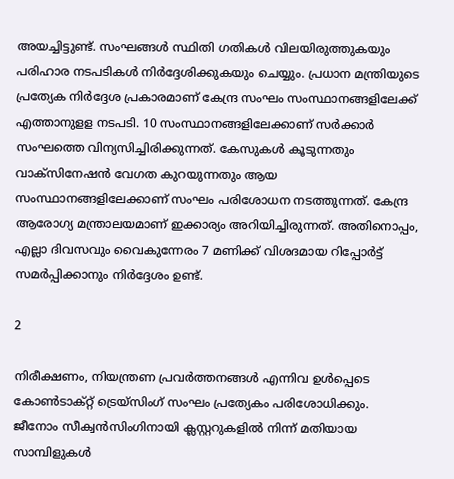അയച്ചിട്ടുണ്ട്. സംഘങ്ങൾ സ്ഥിതി ഗതികൾ വിലയിരുത്തുകയും പരിഹാര നടപടികൾ നിർദ്ദേശിക്കുകയും ചെയ്യും. പ്രധാന മന്ത്രിയുടെ പ്രത്യേക നിർദ്ദേശ പ്രകാരമാണ് കേന്ദ്ര സംഘം സംസ്ഥാനങ്ങളിലേക്ക് എത്താനുളള നടപടി. 10 സംസ്ഥാനങ്ങളിലേക്കാണ് സർക്കാർ സംഘത്തെ വിന്യസിച്ചിരിക്കുന്നത്. കേസുകൾ കൂടുന്നതും വാക്സിനേഷൻ വേഗത കുറയുന്നതും ആയ സംസ്ഥാനങ്ങളിലേക്കാണ് സംഘം പരിശോധന നടത്തുന്നത്. കേന്ദ്ര ആരോഗ്യ മന്ത്രാലയമാണ് ഇക്കാര്യം അറിയിച്ചിരുന്നത്. അതിനൊപ്പം, എല്ലാ ദിവസവും വൈകുന്നേരം 7 മണിക്ക് വിശദമായ റിപ്പോർട്ട് സമർപ്പിക്കാനും നിർദ്ദേശം ഉണ്ട്.

2

നിരീക്ഷണം, നിയന്ത്രണ പ്രവർത്തനങ്ങൾ എന്നിവ ഉൾപ്പെടെ കോൺടാക്റ്റ് ട്രെയ്‌സിംഗ് സംഘം പ്രത്യേകം പരിശോധിക്കും. ജീനോം സീക്വൻസിംഗിനായി ക്ലസ്റ്ററുകളിൽ നിന്ന് മതിയായ സാമ്പിളുകൾ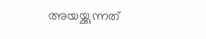അയയ്ക്കുന്നത്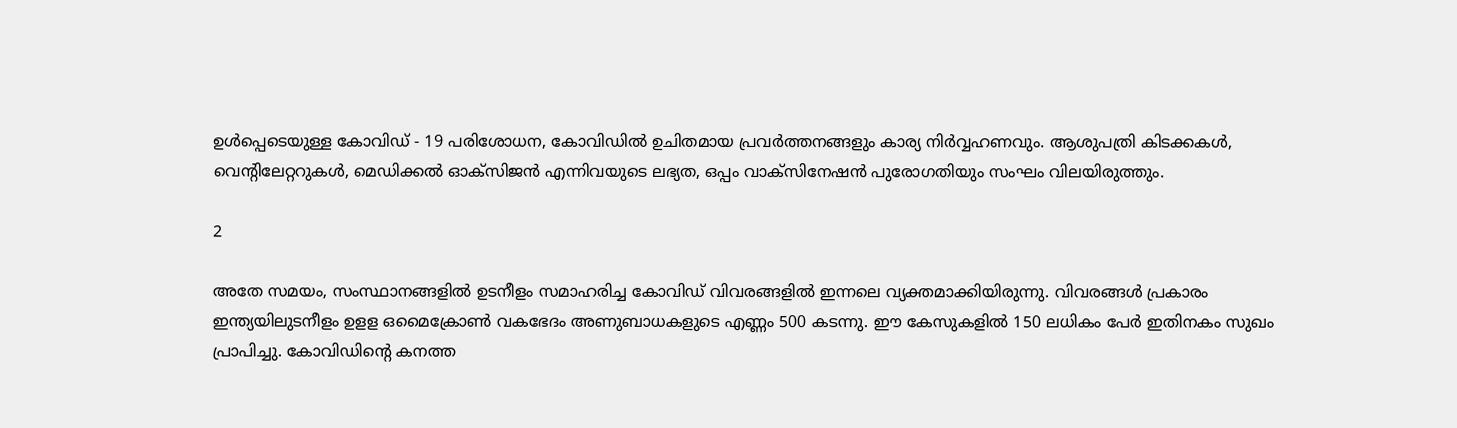ഉൾപ്പെടെയുള്ള കോവിഡ് - 19 പരിശോധന, കോവിഡിൽ ഉചിതമായ പ്രവർത്തനങ്ങളും കാര്യ നിർവ്വഹണവും. ആശുപത്രി കിടക്കകൾ, വെന്റിലേറ്ററുകൾ, മെഡിക്കൽ ഓക്സിജൻ എന്നിവയുടെ ലഭ്യത, ഒപ്പം വാക്സിനേഷൻ പുരോഗതിയും സംഘം വിലയിരുത്തും.

2

അതേ സമയം, സംസ്ഥാനങ്ങളിൽ ഉടനീളം സമാഹരിച്ച കോവിഡ് വിവരങ്ങളിൽ ഇന്നലെ വ്യക്തമാക്കിയിരുന്നു. വിവരങ്ങൾ പ്രകാരം ഇന്ത്യയിലുടനീളം ഉളള ഒമൈക്രോൺ വകഭേദം അണുബാധകളുടെ എണ്ണം 500 കടന്നു. ഈ കേസുകളിൽ 150 ലധികം പേർ ഇതിനകം സുഖം പ്രാപിച്ചു. കോവിഡിന്റെ കനത്ത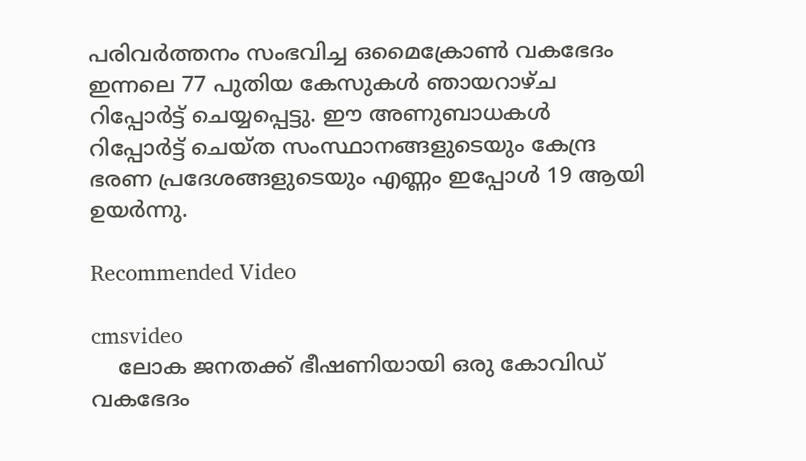പരിവർത്തനം സംഭവിച്ച ഒമൈക്രോൺ വകഭേദം ഇന്നലെ 77 പുതിയ കേസുകൾ ഞായറാഴ്ച റിപ്പോർട്ട് ചെയ്യപ്പെട്ടു. ഈ അണുബാധകൾ റിപ്പോർട്ട് ചെയ്ത സംസ്ഥാനങ്ങളുടെയും കേന്ദ്ര ഭരണ പ്രദേശങ്ങളുടെയും എണ്ണം ഇപ്പോൾ 19 ആയി ഉയർന്നു.

Recommended Video

cmsvideo
    ലോക ജനതക്ക് ഭീഷണിയായി ഒരു കോവിഡ് വകഭേദം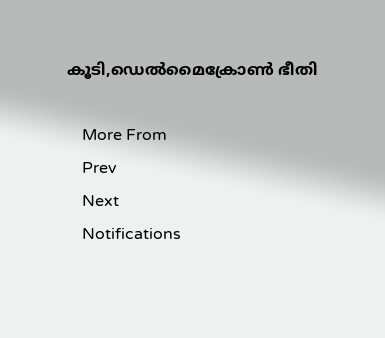കൂടി,ഡെൽമൈക്രോൺ ഭീതി

    More From
    Prev
    Next
    Notifications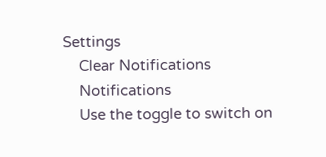Settings
    Clear Notifications
    Notifications
    Use the toggle to switch on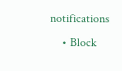notifications
    • Block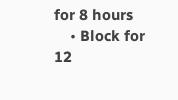for 8 hours
    • Block for 12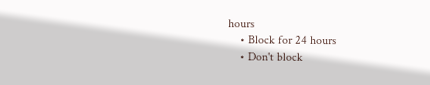hours
    • Block for 24 hours
    • Don't block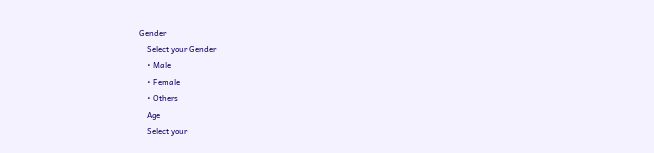Gender
    Select your Gender
    • Male
    • Female
    • Others
    Age
    Select your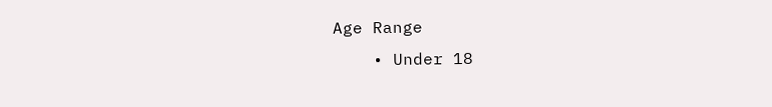Age Range
    • Under 18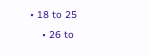• 18 to 25
    • 26 to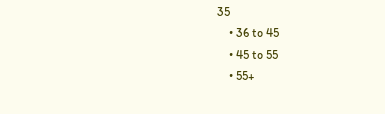35
    • 36 to 45
    • 45 to 55
    • 55+